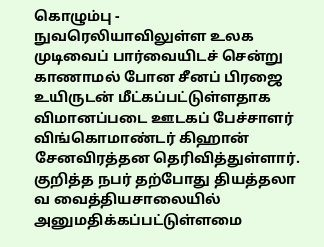கொழும்பு -
நுவரெலியாவிலுள்ள உலக முடிவைப் பார்வையிடச் சென்று காணாமல் போன சீனப் பிரஜை உயிருடன் மீட்கப்பட்டுள்ளதாக விமானப்படை ஊடகப் பேச்சாளர் விங்கொமாண்டர் கிஹான் சேனவிரத்தன தெரிவித்துள்ளார்.
குறித்த நபர் தற்போது தியத்தலா
வ வைத்தியசாலையில் அனுமதிக்கப்பட்டுள்ளமை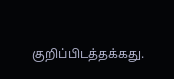குறிப்பிடத்தக்கது.